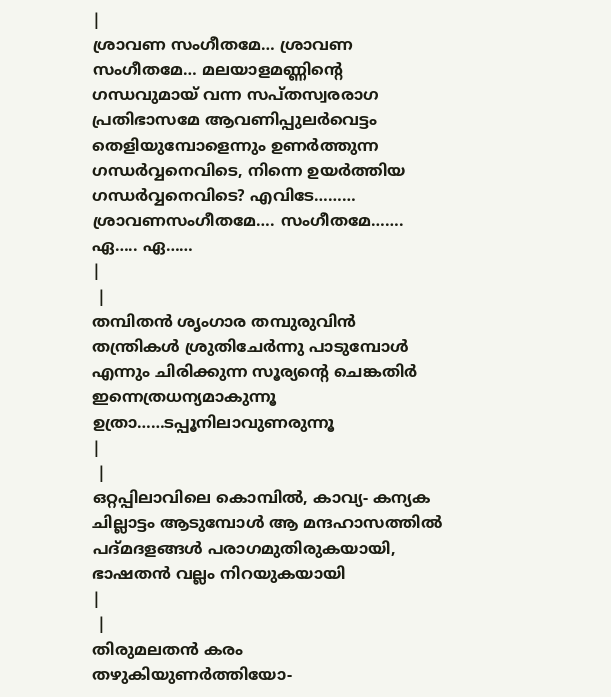|
ശ്രാവണ സംഗീതമേ… ശ്രാവണ സംഗീതമേ… മലയാളമണ്ണിന്റെ ഗന്ധവുമായ് വന്ന സപ്തസ്വരരാഗ പ്രതിഭാസമേ ആവണിപ്പുലർവെട്ടം തെളിയുമ്പോളെന്നും ഉണർത്തുന്ന ഗന്ധർവ്വനെവിടെ, നിന്നെ ഉയർത്തിയ ഗന്ധർവ്വനെവിടെ? എവിടേ……… ശ്രാവണസംഗീതമേ…. സംഗീതമേ……. ഏ….. ഏ……
|
 |
തമ്പിതൻ ശൃംഗാര തമ്പുരുവിൻ തന്ത്രികൾ ശ്രുതിചേർന്നു പാടുമ്പോൾ എന്നും ചിരിക്കുന്ന സൂര്യന്റെ ചെങ്കതിർ ഇന്നെത്രധന്യമാകുന്നൂ ഉത്രാ……ടപ്പൂനിലാവുണരുന്നൂ
|
 |
ഒറ്റപ്പിലാവിലെ കൊമ്പിൽ, കാവ്യ- കന്യക ചില്ലാട്ടം ആടുമ്പോൾ ആ മന്ദഹാസത്തിൽ പദ്മദളങ്ങൾ പരാഗമുതിരുകയായി, ഭാഷതൻ വല്ലം നിറയുകയായി
|
 |
തിരുമലതൻ കരം തഴുകിയുണർത്തിയോ-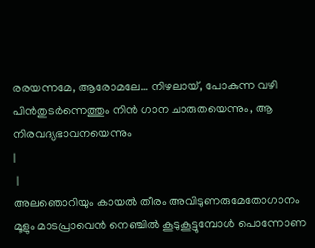രരയന്നമേ, ആരോമലേ… നിഴലായ്, പോകുന്ന വഴി പിൻതുടർന്നെത്തും നിൻ ഗാന ചാരുതയെന്നും, ആ നിരവദ്യഭാവനയെന്നും
|
 |
അലഞൊറിയും കായൽ തീരം അവിടുണരുമേതോഗാനം മൂളും മാടപ്രാവെൻ നെഞ്ചിൽ കൂടുകൂട്ടുമ്പോൾ പൊന്നോണ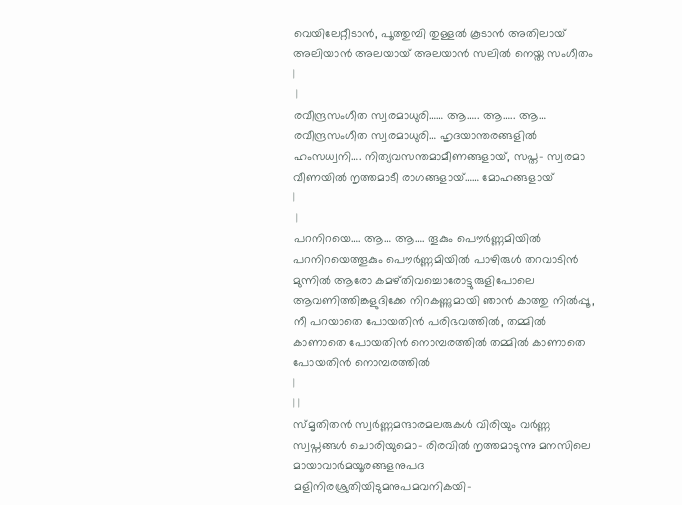വെയിലേറ്റീടാൻ, പൂത്തുമ്പി തുള്ളൽ കൂടാൻ അതിലായ് അലിയാൻ അലയായ് അലയാൻ സലിൽ നെയ്ത സംഗീതം
|
 |
രവീന്ദ്രസംഗീത സ്വരമാധുരി…… ആ….. ആ….. ആ… രവീന്ദ്രസംഗീത സ്വരമാധുരി… ഹൃദയാന്തരങ്ങളിൽ ഹംസധ്വനി…. നിത്യവസന്തമാമീണങ്ങളായ്, സപ്ത- സ്വരമാ വീണയിൽ നൃത്തമാടീ രാഗങ്ങളായ്…… മോഹങ്ങളായ്
|
 |
പറനിറയെ…. ആ… ആ…. തൂകും പൌർണ്ണമിയിൽ പറനിറയെത്തൂകും പൌർണ്ണമിയിൽ പാഴിരുൾ തറവാടിൻ മുന്നിൽ ആരോ കമഴ്തിവച്ചൊരോട്ടുരുളിപോലെ ആവണിത്തിങ്കളുദിക്കേ നിറകണ്ണുമായി ഞാൻ കാത്തു നിൽപ്പൂ , നീ പറയാതെ പോയതിൻ പരിഭവത്തിൽ, തമ്മിൽ കാണാതെ പോയതിൻ നൊമ്പരത്തിൽ തമ്മിൽ കാണാതെ പോയതിൻ നൊമ്പരത്തിൽ
|
| |
സ്മൃതിതൻ സ്വർണ്ണമന്ദാരമലരുകൾ വിരിയും വർണ്ണ സ്വപ്നങ്ങൾ ചൊരിയുമൊ- രിരവിൽ നൃത്തമാടുന്നു മനസിലെ മായാവാർമയൂരങ്ങളനുപദ മളിനിരശ്രുതിയിടുമനുപമവനികയി-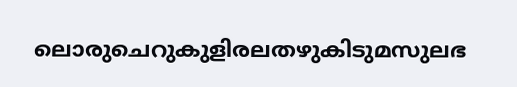ലൊരുചെറുകുളിരലതഴുകിടുമസുലഭ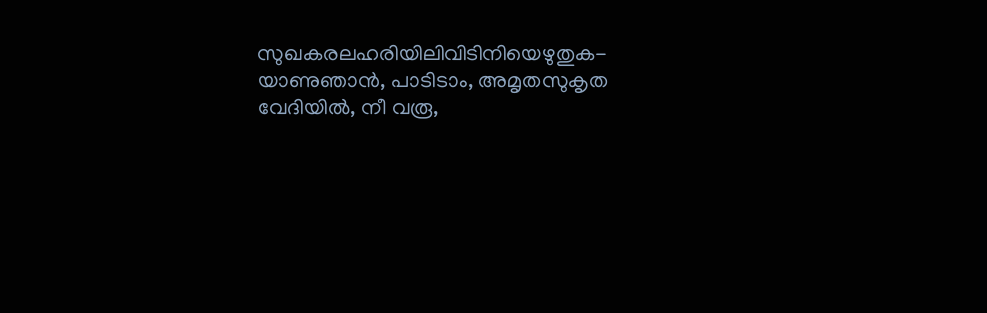സുഖകരലഹരിയിലിവിടിനിയെഴുതുക- യാണുഞാൻ, പാടിടാം, അമൃതസുകൃത വേദിയിൽ, നീ വരൂ,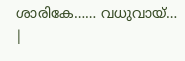ശാരികേ…… വധുവായ്… |